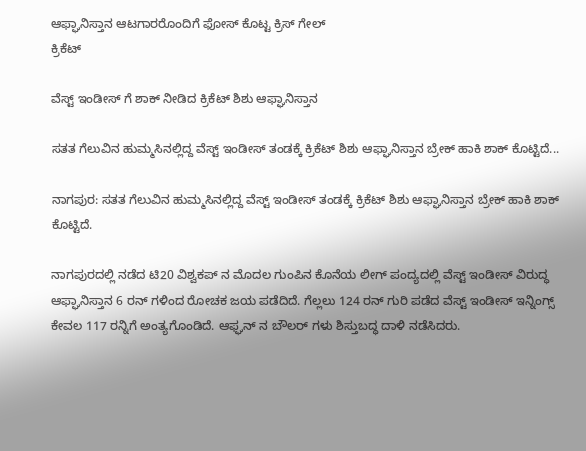ಆಫ್ಘಾನಿಸ್ತಾನ ಆಟಗಾರರೊಂದಿಗೆ ಫೋಸ್ ಕೊಟ್ಟ ಕ್ರಿಸ್ ಗೇಲ್
ಕ್ರಿಕೆಟ್

ವೆಸ್ಟ್ ಇಂಡೀಸ್ ಗೆ ಶಾಕ್ ನೀಡಿದ ಕ್ರಿಕೆಟ್ ಶಿಶು ಆಫ್ಘಾನಿಸ್ತಾನ

ಸತತ ಗೆಲುವಿನ ಹುಮ್ಮಸಿನಲ್ಲಿದ್ದ ವೆಸ್ಟ್ ಇಂಡೀಸ್ ತಂಡಕ್ಕೆ ಕ್ರಿಕೆಟ್ ಶಿಶು ಆಫ್ಘಾನಿಸ್ತಾನ ಬ್ರೇಕ್ ಹಾಕಿ ಶಾಕ್ ಕೊಟ್ಟಿದೆ...

ನಾಗಪುರ: ಸತತ ಗೆಲುವಿನ ಹುಮ್ಮಸಿನಲ್ಲಿದ್ದ ವೆಸ್ಟ್ ಇಂಡೀಸ್ ತಂಡಕ್ಕೆ ಕ್ರಿಕೆಟ್ ಶಿಶು ಆಫ್ಘಾನಿಸ್ತಾನ ಬ್ರೇಕ್ ಹಾಕಿ ಶಾಕ್ ಕೊಟ್ಟಿದೆ.

ನಾಗಪುರದಲ್ಲಿ ನಡೆದ ಟಿ20 ವಿಶ್ವಕಪ್ ನ ಮೊದಲ ಗುಂಪಿನ ಕೊನೆಯ ಲೀಗ್ ಪಂದ್ಯದಲ್ಲಿ ವೆಸ್ಟ್ ಇಂಡೀಸ್ ವಿರುದ್ಧ ಆಫ್ಘಾನಿಸ್ತಾನ 6 ರನ್ ಗಳಿಂದ ರೋಚಕ ಜಯ ಪಡೆದಿದೆ. ಗೆಲ್ಲಲು 124 ರನ್ ಗುರಿ ಪಡೆದ ವೆಸ್ಟ್ ಇಂಡೀಸ್ ಇನ್ನಿಂಗ್ಸ್ ಕೇವಲ 117 ರನ್ನಿಗೆ ಅಂತ್ಯಗೊಂಡಿದೆ. ಆಫ್ಘನ್ ನ ಬೌಲರ್ ಗಳು ಶಿಸ್ತುಬದ್ಧ ದಾಳಿ ನಡೆಸಿದರು.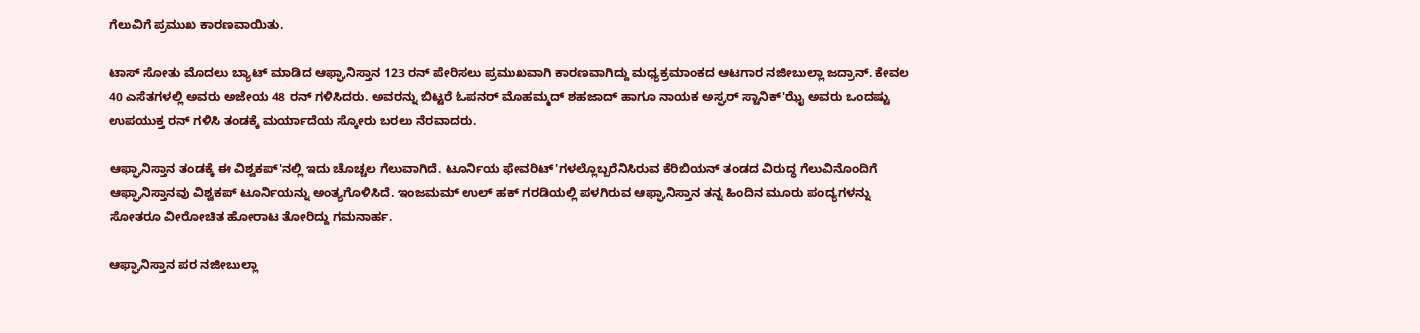ಗೆಲುವಿಗೆ ಪ್ರಮುಖ ಕಾರಣವಾಯಿತು.

ಟಾಸ್ ಸೋತು ಮೊದಲು ಬ್ಯಾಟ್ ಮಾಡಿದ ಆಫ್ಘಾನಿಸ್ತಾನ 123 ರನ್ ಪೇರಿಸಲು ಪ್ರಮುಖವಾಗಿ ಕಾರಣವಾಗಿದ್ದು ಮಧ್ಯಕ್ರಮಾಂಕದ ಆಟಗಾರ ನಜೀಬುಲ್ಲಾ ಜದ್ರಾನ್. ಕೇವಲ 40 ಎಸೆತಗಳಲ್ಲಿ ಅವರು ಅಜೇಯ 48 ರನ್ ಗಳಿಸಿದರು. ಅವರನ್ನು ಬಿಟ್ಟರೆ ಓಪನರ್ ಮೊಹಮ್ಮದ್ ಶಹಜಾದ್ ಹಾಗೂ ನಾಯಕ ಅಸ್ಘರ್ ಸ್ಟಾನಿಕ್'ಝೈ ಅವರು ಒಂದಷ್ಟು ಉಪಯುಕ್ತ ರನ್ ಗಳಿಸಿ ತಂಡಕ್ಕೆ ಮರ್ಯಾದೆಯ ಸ್ಕೋರು ಬರಲು ನೆರವಾದರು.

ಆಫ್ಘಾನಿಸ್ತಾನ ತಂಡಕ್ಕೆ ಈ ವಿಶ್ವಕಪ್'ನಲ್ಲಿ ಇದು ಚೊಚ್ಚಲ ಗೆಲುವಾಗಿದೆ. ಟೂರ್ನಿಯ ಫೇವರಿಟ್'ಗಳಲ್ಲೊಬ್ಬರೆನಿಸಿರುವ ಕೆರಿಬಿಯನ್ ತಂಡದ ವಿರುದ್ಧ ಗೆಲುವಿನೊಂದಿಗೆ ಆಫ್ಘಾನಿಸ್ತಾನವು ವಿಶ್ವಕಪ್ ಟೂರ್ನಿಯನ್ನು ಅಂತ್ಯಗೊಳಿಸಿದೆ. ಇಂಜಮಮ್ ಉಲ್ ಹಕ್ ಗರಡಿಯಲ್ಲಿ ಪಳಗಿರುವ ಆಫ್ಘಾನಿಸ್ತಾನ ತನ್ನ ಹಿಂದಿನ ಮೂರು ಪಂದ್ಯಗಳನ್ನು ಸೋತರೂ ವೀರೋಚಿತ ಹೋರಾಟ ತೋರಿದ್ದು ಗಮನಾರ್ಹ.

ಆಫ್ಘಾನಿಸ್ತಾನ ಪರ ನಜೀಬುಲ್ಲಾ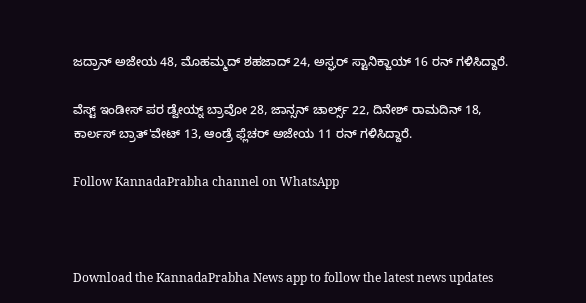ಜದ್ರಾನ್ ಅಜೇಯ 48, ಮೊಹಮ್ಮದ್ ಶಹಜಾದ್ 24, ಅಸ್ಘರ್ ಸ್ಟಾನಿಕ್ಜಾಯ್ 16 ರನ್ ಗಳಿಸಿದ್ದಾರೆ.

ವೆಸ್ಟ್ ಇಂಡೀಸ್ ಪರ ಡ್ವೇಯ್ನ್ ಬ್ರಾವೋ 28, ಜಾನ್ಸನ್ ಚಾರ್ಲ್ಸ್ 22, ದಿನೇಶ್ ರಾಮದಿನ್ 18, ಕಾರ್ಲಸ್ ಬ್ರಾತ್'ವೇಟ್ 13, ಆಂಡ್ರೆ ಫ್ಲೆಚರ್ ಅಜೇಯ 11 ರನ್ ಗಳಿಸಿದ್ದಾರೆ.

Follow KannadaPrabha channel on WhatsApp



Download the KannadaPrabha News app to follow the latest news updates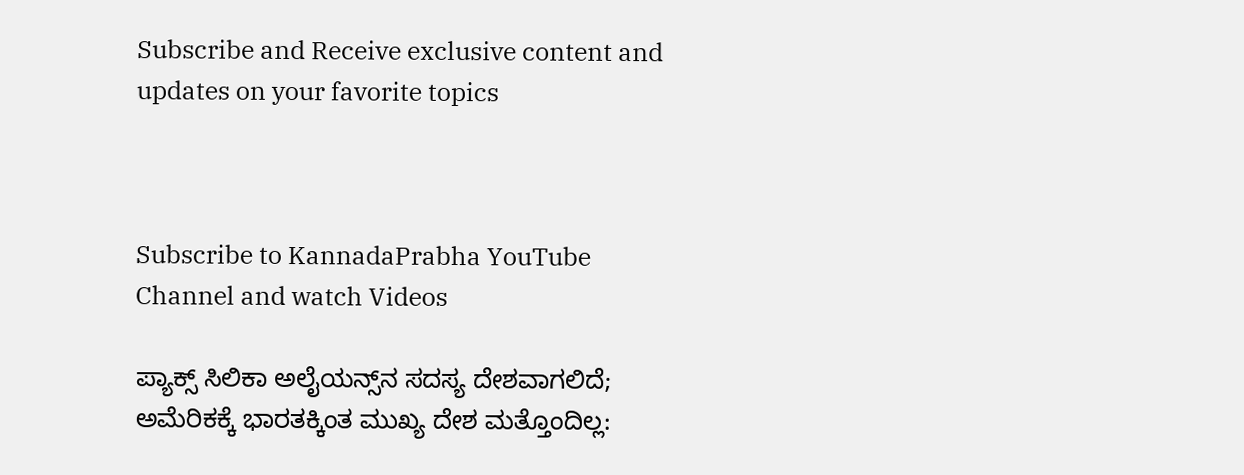Subscribe and Receive exclusive content and updates on your favorite topics



Subscribe to KannadaPrabha YouTube Channel and watch Videos

ಪ್ಯಾಕ್ಸ್ ಸಿಲಿಕಾ ಅಲೈಯನ್ಸ್‌ನ ಸದಸ್ಯ ದೇಶವಾಗಲಿದೆ; ಅಮೆರಿಕಕ್ಕೆ ಭಾರತಕ್ಕಿಂತ ಮುಖ್ಯ ದೇಶ ಮತ್ತೊಂದಿಲ್ಲ: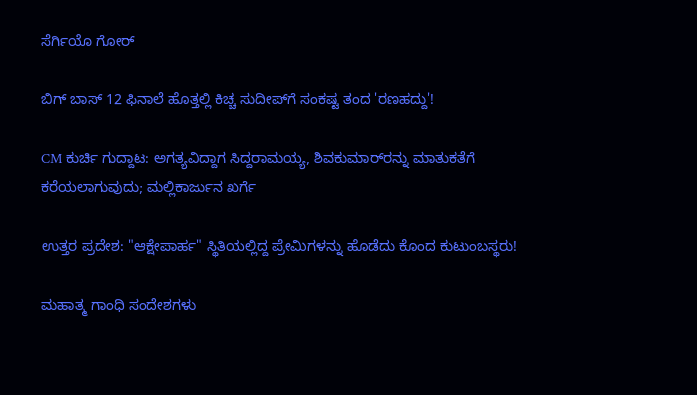ಸೆರ್ಗಿಯೊ ಗೋರ್

ಬಿಗ್ ಬಾಸ್ 12 ಫಿನಾಲೆ ಹೊತ್ತಲ್ಲಿ ಕಿಚ್ಚ ಸುದೀಪ್‌ಗೆ ಸಂಕಷ್ಟ ತಂದ 'ರಣಹದ್ದು'!

CM ಕುರ್ಚಿ ಗುದ್ದಾಟ: ಅಗತ್ಯವಿದ್ದಾಗ ಸಿದ್ದರಾಮಯ್ಯ, ಶಿವಕುಮಾರ್‌ರನ್ನು ಮಾತುಕತೆಗೆ ಕರೆಯಲಾಗುವುದು; ಮಲ್ಲಿಕಾರ್ಜುನ ಖರ್ಗೆ

ಉತ್ತರ ಪ್ರದೇಶ: "ಆಕ್ಷೇಪಾರ್ಹ" ಸ್ಥಿತಿಯಲ್ಲಿದ್ದ ಪ್ರೇಮಿಗಳನ್ನು ಹೊಡೆದು ಕೊಂದ ಕುಟುಂಬಸ್ಥರು!

ಮಹಾತ್ಮ ಗಾಂಧಿ ಸಂದೇಶಗಳು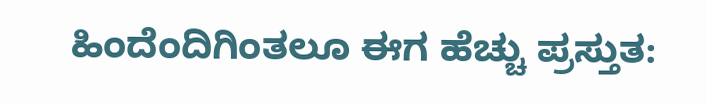ಹಿಂದೆಂದಿಗಿಂತಲೂ ಈಗ ಹೆಚ್ಚು ಪ್ರಸ್ತುತ: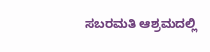ಸಬರಮತಿ ಆಶ್ರಮದಲ್ಲಿ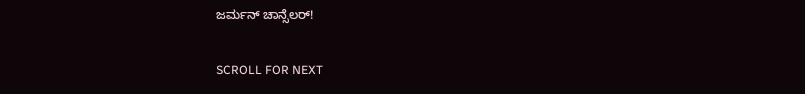ಜರ್ಮನ್ ಚಾನ್ಸೆಲರ್!

SCROLL FOR NEXT